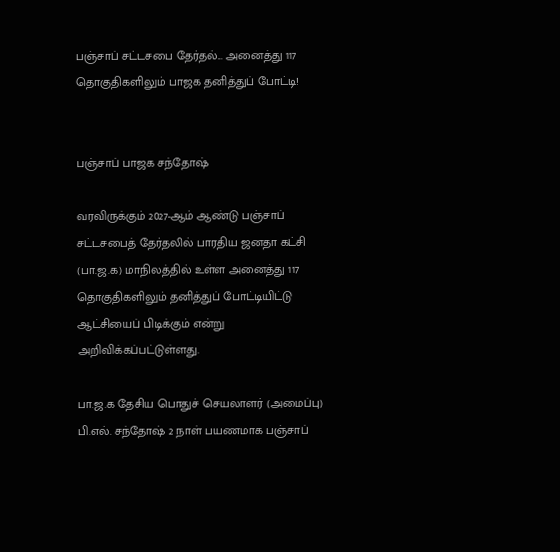பஞ்சாப் சட்டசபை தேர்தல்... அனைத்து 117 தொகுதிகளிலும் பாஜக தனித்துப் போட்டி!


பஞ்சாப் பாஜக சந்தோஷ்

வரவிருக்கும் 2027-ஆம் ஆண்டு பஞ்சாப் சட்டசபைத் தேர்தலில் பாரதிய ஜனதா கட்சி (பா.ஜ.க) மாநிலத்தில் உள்ள அனைத்து 117 தொகுதிகளிலும் தனித்துப் போட்டியிட்டு ஆட்சியைப் பிடிக்கும் என்று அறிவிக்கப்பட்டுள்ளது.

பா.ஜ.க தேசிய பொதுச் செயலாளர் (அமைப்பு) பி.எல். சந்தோஷ் 2 நாள் பயணமாக பஞ்சாப்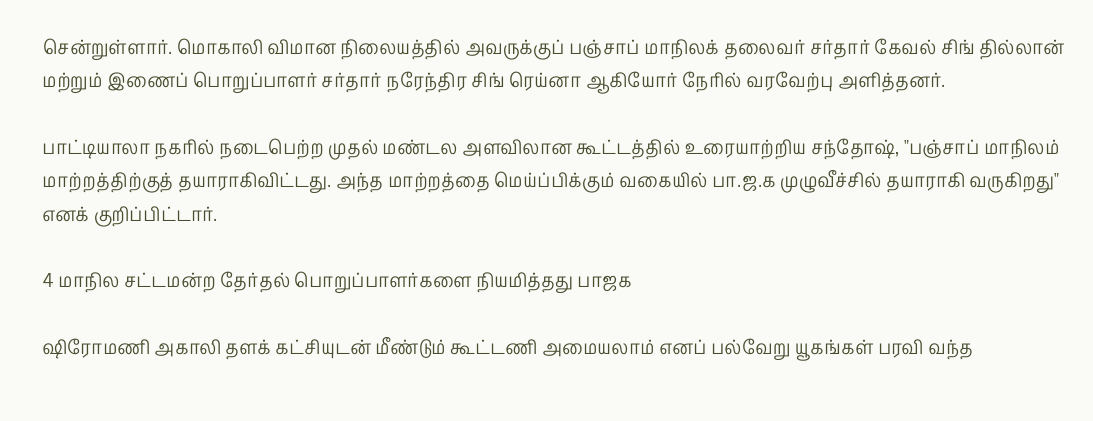சென்றுள்ளார். மொகாலி விமான நிலையத்தில் அவருக்குப் பஞ்சாப் மாநிலக் தலைவர் சர்தார் கேவல் சிங் தில்லான் மற்றும் இணைப் பொறுப்பாளர் சர்தார் நரேந்திர சிங் ரெய்னா ஆகியோர் நேரில் வரவேற்பு அளித்தனர்.

பாட்டியாலா நகரில் நடைபெற்ற முதல் மண்டல அளவிலான கூட்டத்தில் உரையாற்றிய சந்தோஷ், "பஞ்சாப் மாநிலம் மாற்றத்திற்குத் தயாராகிவிட்டது. அந்த மாற்றத்தை மெய்ப்பிக்கும் வகையில் பா.ஜ.க முழுவீச்சில் தயாராகி வருகிறது" எனக் குறிப்பிட்டார்.

4 மாநில சட்டமன்ற தேர்தல் பொறுப்பாளர்களை நியமித்தது பாஜக

ஷிரோமணி அகாலி தளக் கட்சியுடன் மீண்டும் கூட்டணி அமையலாம் எனப் பல்வேறு யூகங்கள் பரவி வந்த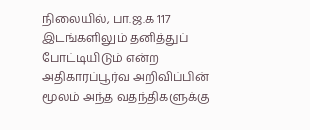நிலையில், பா.ஜ.க 117 இடங்களிலும் தனித்துப் போட்டியிடும் என்ற அதிகாரப்பூர்வ அறிவிப்பின் மூலம் அந்த வதந்திகளுக்கு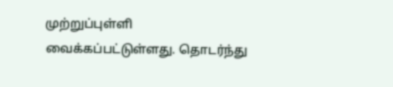முற்றுப்புள்ளி வைக்கப்பட்டுள்ளது. தொடர்ந்து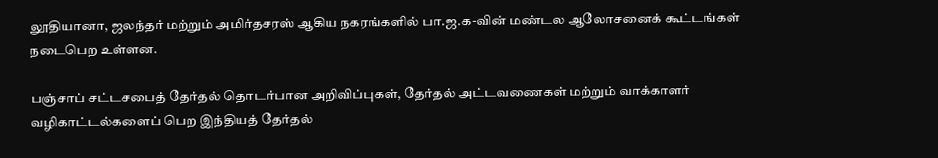லூதியானா, ஜலந்தர் மற்றும் அமிர்தசரஸ் ஆகிய நகரங்களில் பா.ஜ.க-வின் மண்டல ஆலோசனைக் கூட்டங்கள் நடைபெற உள்ளன.

பஞ்சாப் சட்டசபைத் தேர்தல் தொடர்பான அறிவிப்புகள், தேர்தல் அட்டவணைகள் மற்றும் வாக்காளர் வழிகாட்டல்களைப் பெற இந்தியத் தேர்தல்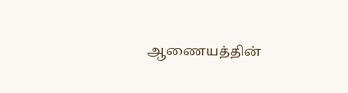ஆணையத்தின்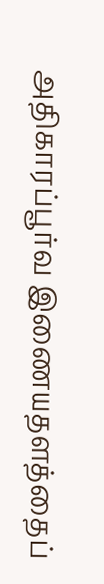அதிகாரப்பூர்வ இணையதளத்தைப்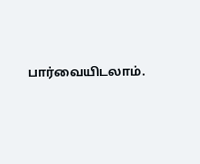பார்வையிடலாம்.